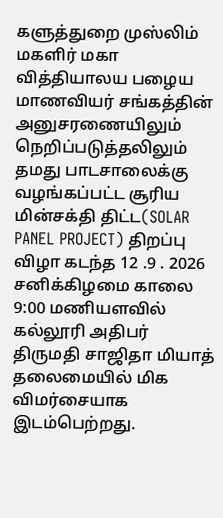களுத்துறை முஸ்லிம் மகளிர் மகா வித்தியாலய பழைய மாணவியர் சங்கத்தின் அனுசரணையிலும் நெறிப்படுத்தலிலும் தமது பாடசாலைக்கு வழங்கப்பட்ட சூரிய மின்சக்தி திட்ட(SOLAR PANEL PROJECT) திறப்பு விழா கடந்த 12 .9 . 2026 சனிக்கிழமை காலை 9:00 மணியளவில் கல்லூரி அதிபர் திருமதி சாஜிதா மியாத் தலைமையில் மிக விமர்சையாக இடம்பெற்றது.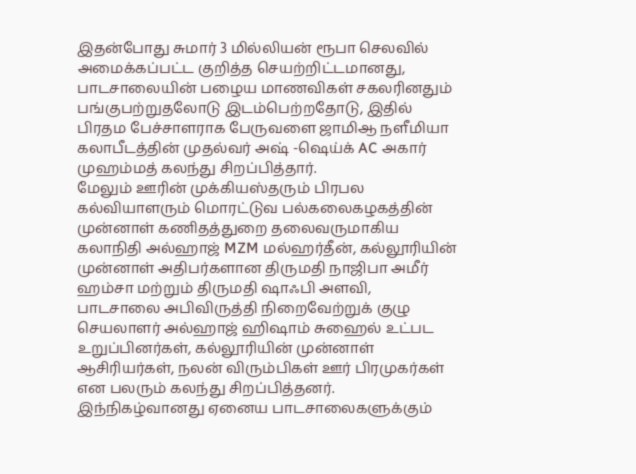இதன்போது சுமார் 3 மில்லியன் ரூபா செலவில் அமைக்கப்பட்ட குறித்த செயற்றிட்டமானது, பாடசாலையின் பழைய மாணவிகள் சகலரினதும் பங்குபற்றுதலோடு இடம்பெற்றதோடு, இதில் பிரதம பேச்சாளராக பேருவளை ஜாமிஆ நளீமியா கலாபீடத்தின் முதல்வர் அஷ் -ஷெய்க் AC அகார் முஹம்மத் கலந்து சிறப்பித்தார்.
மேலும் ஊரின் முக்கியஸ்தரும் பிரபல கல்வியாளரும் மொரட்டுவ பல்கலைகழகத்தின் முன்னாள் கணிதத்துறை தலைவருமாகிய கலாநிதி அல்ஹாஜ் MZM மல்ஹர்தீன், கல்லூரியின் முன்னாள் அதிபர்களான திருமதி நாஜிபா அமீர் ஹம்சா மற்றும் திருமதி ஷாஃபி அளவி, பாடசாலை அபிவிருத்தி நிறைவேற்றுக் குழு செயலாளர் அல்ஹாஜ் ஹிஷாம் சுஹைல் உட்பட உறுப்பினர்கள், கல்லூரியின் முன்னாள் ஆசிரியர்கள், நலன் விரும்பிகள் ஊர் பிரமுகர்கள் என பலரும் கலந்து சிறப்பித்தனர்.
இந்நிகழ்வானது ஏனைய பாடசாலைகளுக்கும்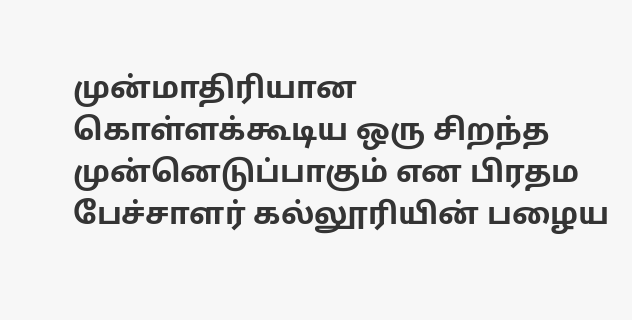முன்மாதிரியான கொள்ளக்கூடிய ஒரு சிறந்த முன்னெடுப்பாகும் என பிரதம பேச்சாளர் கல்லூரியின் பழைய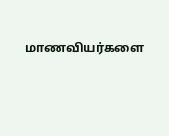மாணவியர்களை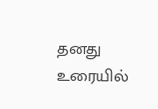தனது உரையில்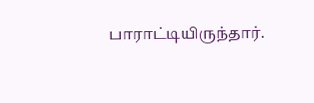பாராட்டியிருந்தார்.